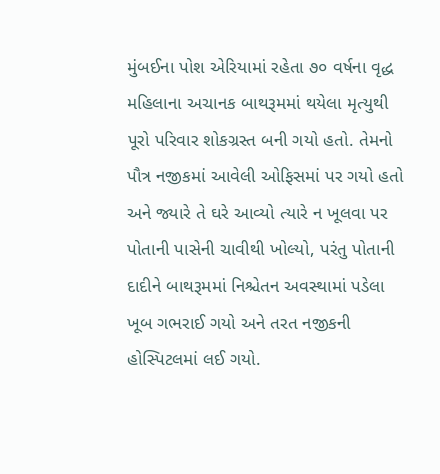મુંબઈના પોશ એરિયામાં રહેતા ૭૦ વર્ષના વૃદ્ધ મહિલાના અચાનક બાથરૂમમાં થયેલા મૃત્યુથી પૂરો પરિવાર શોકગ્રસ્ત બની ગયો હતો. તેમનો પૌત્ર નજીકમાં આવેલી ઓફિસમાં પર ગયો હતો અને જ્યારે તે ઘરે આવ્યો ત્યારે ન ખૂલવા પર પોતાની પાસેની ચાવીથી ખોલ્યો, પરંતુ પોતાની દાદીને બાથરૂમમાં નિશ્ચેતન અવસ્થામાં પડેલા ખૂબ ગભરાઈ ગયો અને તરત નજીકની હોસ્પિટલમાં લઈ ગયો.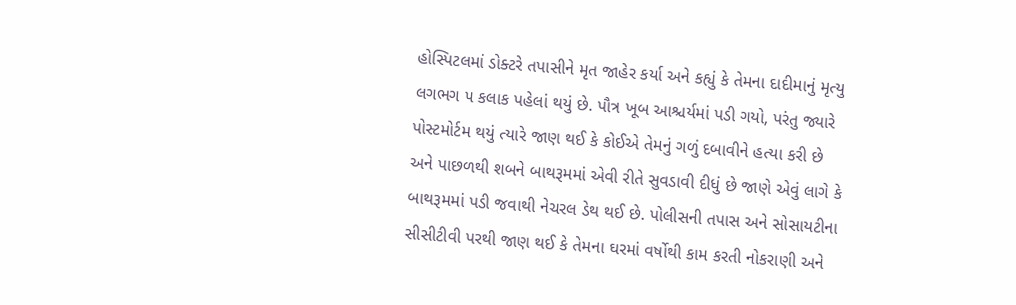હોસ્પિટલમાં ડોક્ટરે તપાસીને મૃત જાહેર કર્યા અને કહ્યું કે તેમના દાદીમાનું મૃત્યુ લગભગ ૫ કલાક પહેલાં થયું છે. પૌત્ર ખૂબ આશ્ચર્યમાં પડી ગયો, પરંતુ જ્યારે પોસ્ટમોર્ટમ થયું ત્યારે જાણ થઈ કે કોઈએ તેમનું ગળું દબાવીને હત્યા કરી છે અને પાછળથી શબને બાથરૂમમાં એવી રીતે સુવડાવી દીધું છે જાણે એવું લાગે કે બાથરૂમમાં પડી જવાથી નેચરલ ડેથ થઈ છે. પોલીસની તપાસ અને સોસાયટીના સીસીટીવી પરથી જાણ થઈ કે તેમના ઘરમાં વર્ષોથી કામ કરતી નોકરાણી અને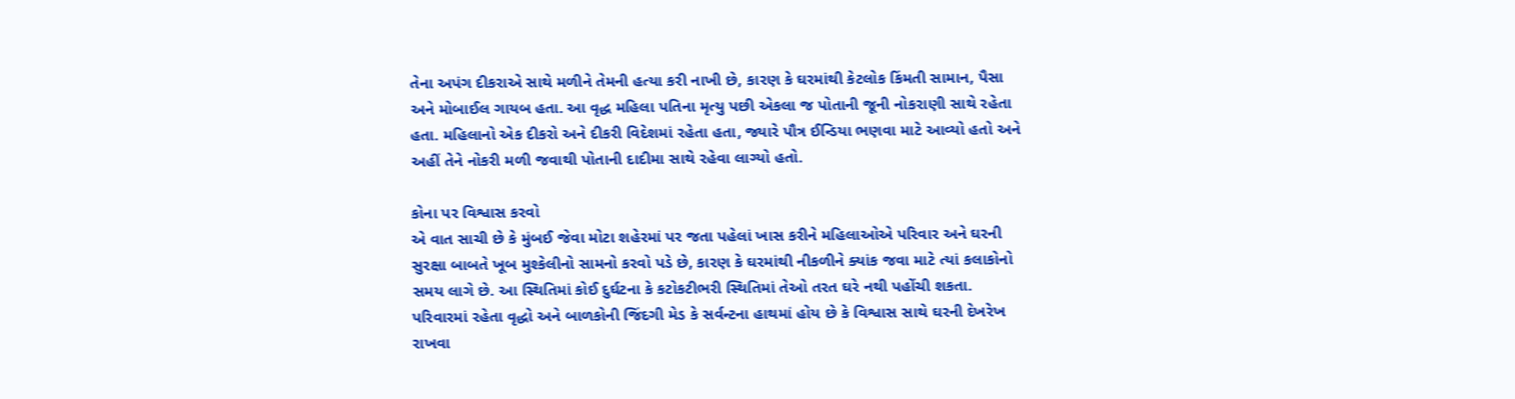તેના અપંગ દીકરાએ સાથે મળીને તેમની હત્યા કરી નાખી છે, કારણ કે ઘરમાંથી કેટલોક કિંમતી સામાન, પૈસા અને મોબાઈલ ગાયબ હતા. આ વૃદ્ધ મહિલા પતિના મૃત્યુ પછી એકલા જ પોતાની જૂની નોકરાણી સાથે રહેતા હતા. મહિલાનો એક દીકરો અને દીકરી વિદેશમાં રહેતા હતા, જ્યારે પૌત્ર ઈન્ડિયા ભણવા માટે આવ્યો હતો અને અહીં તેને નોકરી મળી જવાથી પોતાની દાદીમા સાથે રહેવા લાગ્યો હતો.

કોના પર વિશ્વાસ કરવો
એ વાત સાચી છે કે મુંબઈ જેવા મોટા શહેરમાં પર જતા પહેલાં ખાસ કરીને મહિલાઓએ પરિવાર અને ઘરની સુરક્ષા બાબતે ખૂબ મુશ્કેલીનો સામનો કરવો પડે છે, કારણ કે ઘરમાંથી નીકળીને ક્યાંક જવા માટે ત્યાં કલાકોનો સમય લાગે છે. આ સ્થિતિમાં કોઈ દુર્ઘટના કે કટોકટીભરી સ્થિતિમાં તેઓ તરત ઘરે નથી પહોંચી શકતા. પરિવારમાં રહેતા વૃદ્ધો અને બાળકોની જિંદગી મેડ કે સર્વન્ટના હાથમાં હોય છે કે વિશ્વાસ સાથે ઘરની દેખરેખ રાખવા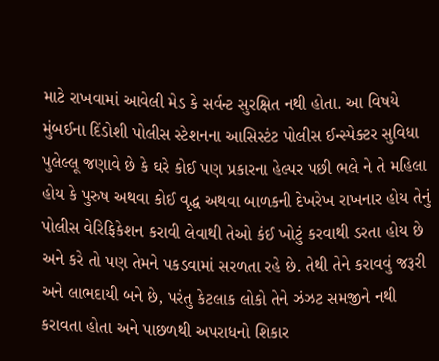માટે રાખવામાં આવેલી મેડ કે સર્વન્ટ સુરક્ષિત નથી હોતા. આ વિષયે મુંબઈના દિંડોશી પોલીસ સ્ટેશનના આસિસ્ટંટ પોલીસ ઈન્સ્પેક્ટર સુવિધા પુલેલ્લૂ જણાવે છે કે ઘરે કોઈ પણ પ્રકારના હેલ્પર પછી ભલે ને તે મહિલા હોય કે પુરુષ અથવા કોઈ વૃદ્ધ અથવા બાળકની દેખરેખ રાખનાર હોય તેનું પોલીસ વેરિફિકેશન કરાવી લેવાથી તેઓ કંઈ ખોટું કરવાથી ડરતા હોય છે અને કરે તો પણ તેમને પકડવામાં સરળતા રહે છે. તેથી તેને કરાવવું જરૂરી અને લાભદાયી બને છે, પરંતુ કેટલાક લોકો તેને ઝંઝટ સમજીને નથી કરાવતા હોતા અને પાછળથી અપરાધનો શિકાર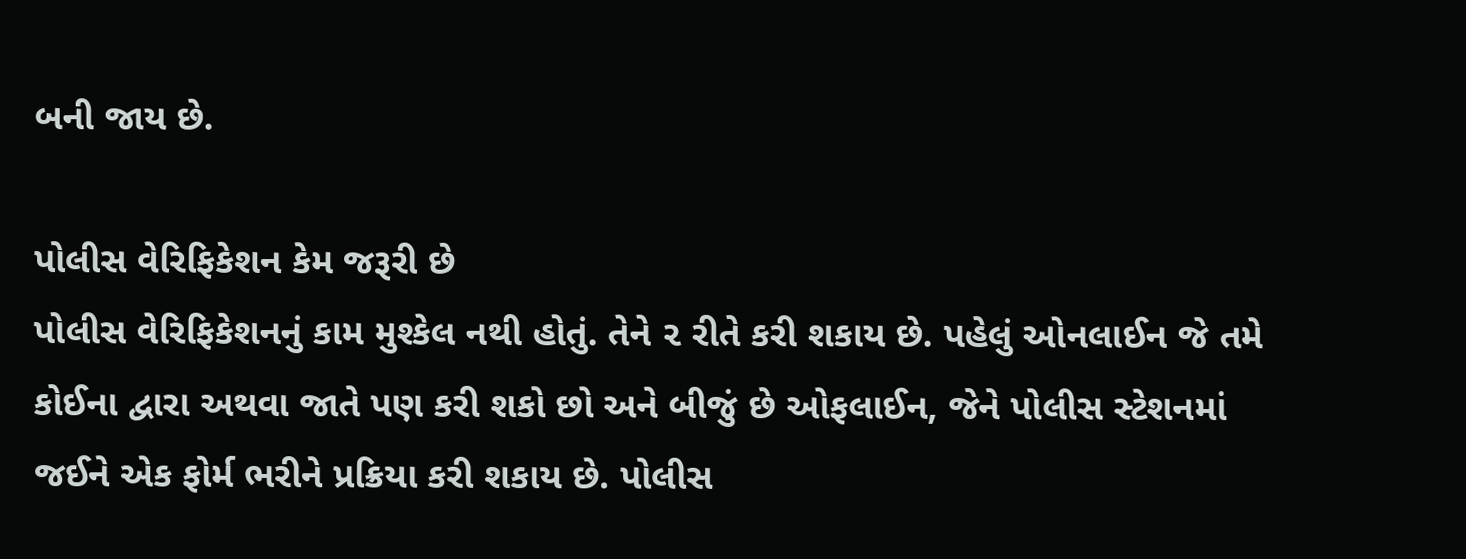બની જાય છે.

પોલીસ વેરિફિકેશન કેમ જરૂરી છે
પોલીસ વેરિફિકેશનનું કામ મુશ્કેલ નથી હોતું. તેને ૨ રીતે કરી શકાય છે. પહેલું ઓનલાઈન જે તમે કોઈના દ્વારા અથવા જાતે પણ કરી શકો છો અને બીજું છે ઓફલાઈન, જેને પોલીસ સ્ટેશનમાં જઈને એક ફોર્મ ભરીને પ્રક્રિયા કરી શકાય છે. પોલીસ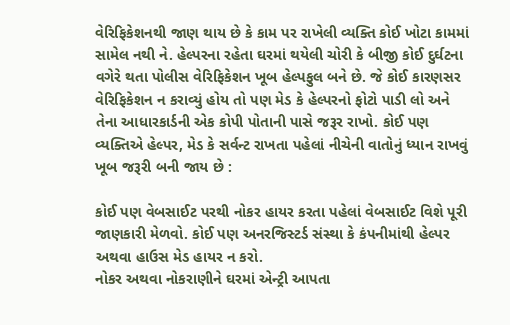વેરિફિકેશનથી જાણ થાય છે કે કામ પર રાખેલી વ્યક્તિ કોઈ ખોટા કામમાં સામેલ નથી ને. હેલ્પરના રહેતા ઘરમાં થયેલી ચોરી કે બીજી કોઈ દુર્ઘટના વગેરે થતા પોલીસ વેરિફિકેશન ખૂબ હેલ્પફુલ બને છે. જે કોઈ કારણસર વેરિફિકેશન ન કરાવ્યું હોય તો પણ મેડ કે હેલ્પરનો ફોટો પાડી લો અને તેના આધારકાર્ડની એક કોપી પોતાની પાસે જરૂર રાખો. કોઈ પણ વ્યક્તિએ હેલ્પર, મેડ કે સર્વન્ટ રાખતા પહેલાં નીચેની વાતોનું ધ્યાન રાખવું ખૂબ જરૂરી બની જાય છે :

કોઈ પણ વેબસાઈટ પરથી નોકર હાયર કરતા પહેલાં વેબસાઈટ વિશે પૂરી જાણકારી મેળવો. કોઈ પણ અનરજિસ્ટર્ડ સંસ્થા કે કંપનીમાંથી હેલ્પર અથવા હાઉસ મેડ હાયર ન કરો.
નોકર અથવા નોકરાણીને ઘરમાં એન્ટ્રી આપતા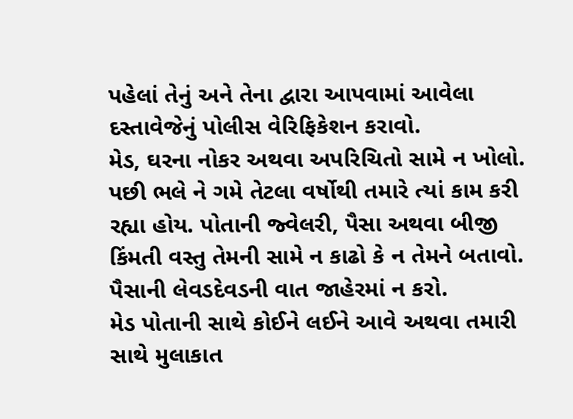પહેલાં તેનું અને તેના દ્વારા આપવામાં આવેલા દસ્તાવેજેનું પોલીસ વેરિફિકેશન કરાવો.
મેડ, ઘરના નોકર અથવા અપરિચિતો સામે ન ખોલો. પછી ભલે ને ગમે તેટલા વર્ષોથી તમારે ત્યાં કામ કરી રહ્યા હોય. પોતાની જ્વેલરી, પૈસા અથવા બીજી કિંમતી વસ્તુ તેમની સામે ન કાઢો કે ન તેમને બતાવો. પૈસાની લેવડદેવડની વાત જાહેરમાં ન કરો.
મેડ પોતાની સાથે કોઈને લઈને આવે અથવા તમારી સાથે મુલાકાત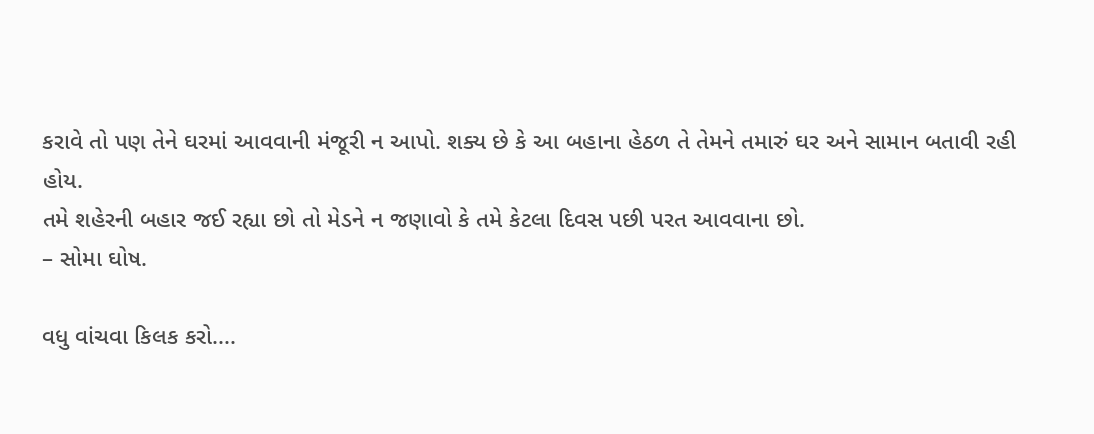કરાવે તો પણ તેને ઘરમાં આવવાની મંજૂરી ન આપો. શક્ય છે કે આ બહાના હેઠળ તે તેમને તમારું ઘર અને સામાન બતાવી રહી હોય.
તમે શહેરની બહાર જઈ રહ્યા છો તો મેડને ન જણાવો કે તમે કેટલા દિવસ પછી પરત આવવાના છો.
– સોમા ઘોષ.

વધુ વાંચવા કિલક કરો....